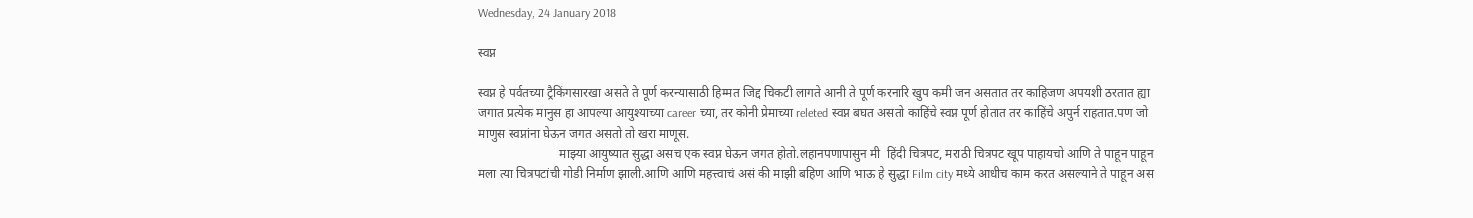Wednesday, 24 January 2018

स्वप्न

स्वप्न हे पर्वतच्या ट्रैकिंगसारखा असते ते पूर्ण करन्यासाठी हिम्मत जिद्द चिकटी लागते आनी ते पूर्ण करनारि खुप कमी जन असतात तर काहिजण अपयशी ठरतात ह्या जगात प्रत्येक मानुस हा आपल्या आयुश्याच्या career च्या, तर कोनी प्रेमाच्या releted स्वप्न बघत असतो काहिंचे स्वप्न पूर्ण होतात तर काहिंचे अपुर्न राहतात.पण जो माणुस स्वप्नांना घेऊन जगत असतो तो खरा माणूस.
                          माझ्या आयुष्यात सुद्धा असच एक स्वप्न घेऊन जगत होतो.लहानपणापासुन मी  हिंदी चित्रपट, मराठी चित्रपट खूप पाहायचो आणि ते पाहून पाहून मला त्या चित्रपटांची गोडी निर्माण झाली.आणि आणि महत्त्वाचं असं की माझी बहिण आणि भाऊ हे सुद्धा Film city मध्ये आधीच काम करत असल्याने ते पाहून अस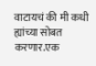वाटायचं की मी कधी ह्यांच्या सोबत करणार.एक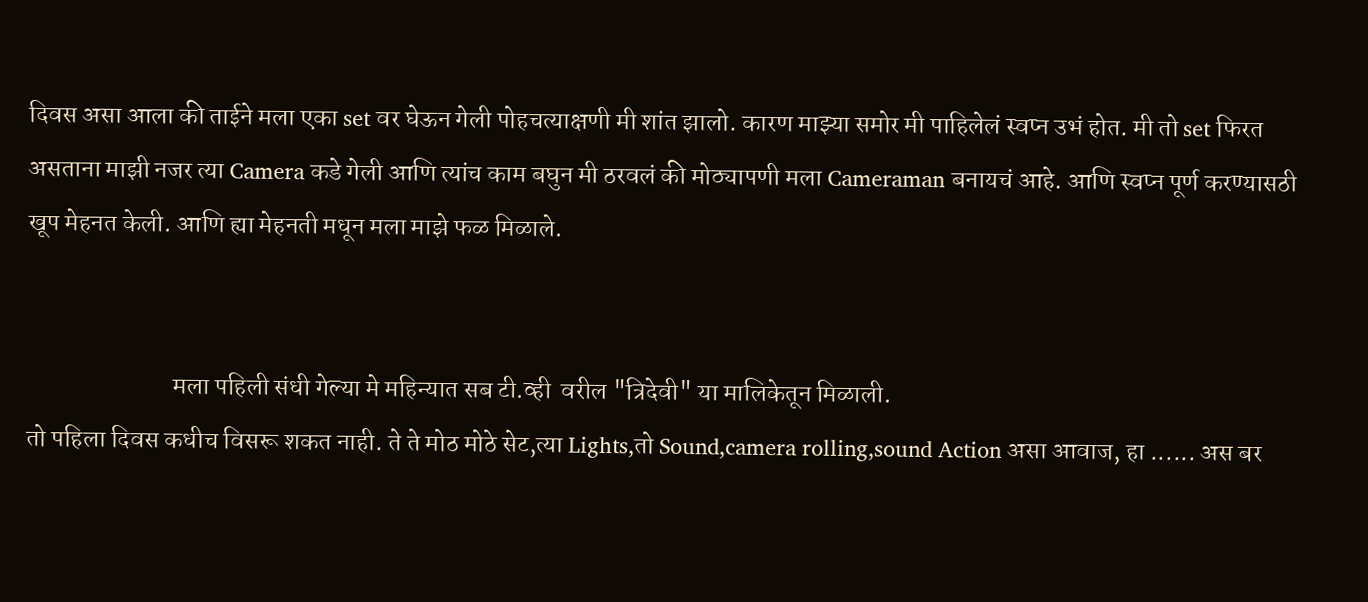दिवस असा आला की ताईने मला एका set वर घेऊन गेली पोहचत्याक्षणी मी शांत झालो. कारण माझ्या समोर मी पाहिलेलं स्वप्न उभं होत. मी तो set फिरत असताना माझी नजर त्या Camera कडे गेली आणि त्यांच काम बघुन मी ठरवलं की मोठ्यापणी मला Cameraman बनायचं आहे. आणि स्वप्न पूर्ण करण्यासठी खूप मेहनत केली. आणि ह्या मेहनती मधून मला माझे फळ मिळाले.


                             मला पहिली संधी गेल्या मे महिन्यात सब टी.व्ही  वरील "त्रिदेवी" या मालिकेतून मिळाली.
तो पहिला दिवस कधीच विसरू शकत नाही. ते ते मोठ मोठे सेट,त्या Lights,तो Sound,camera rolling,sound Action असा आवाज, हा ...... अस बर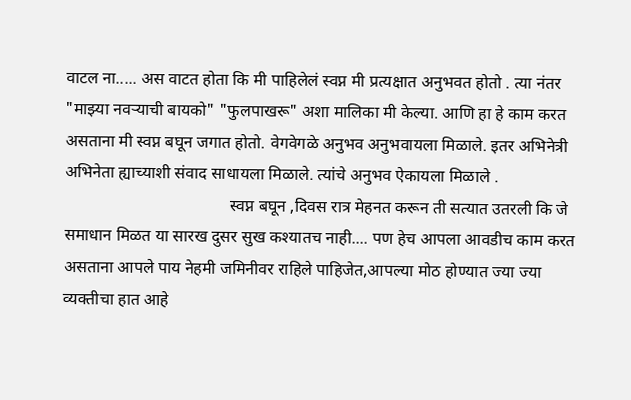वाटल ना..... अस वाटत होता कि मी पाहिलेलं स्वप्न मी प्रत्यक्षात अनुभवत होतो . त्या नंतर "माझ्या नवऱ्याची बायको" "फुलपाखरू" अशा मालिका मी केल्या. आणि हा हे काम करत असताना मी स्वप्न बघून जगात होतो. वेगवेगळे अनुभव अनुभवायला मिळाले. इतर अभिनेत्री अभिनेता ह्याच्याशी संवाद साधायला मिळाले. त्यांचे अनुभव ऐकायला मिळाले .
                                        स्वप्न बघून ,दिवस रात्र मेहनत करून ती सत्यात उतरली कि जे समाधान मिळत या सारख दुसर सुख कश्यातच नाही.... पण हेच आपला आवडीच काम करत असताना आपले पाय नेहमी जमिनीवर राहिले पाहिजेत,आपल्या मोठ होण्यात ज्या ज्या व्यक्तीचा हात आहे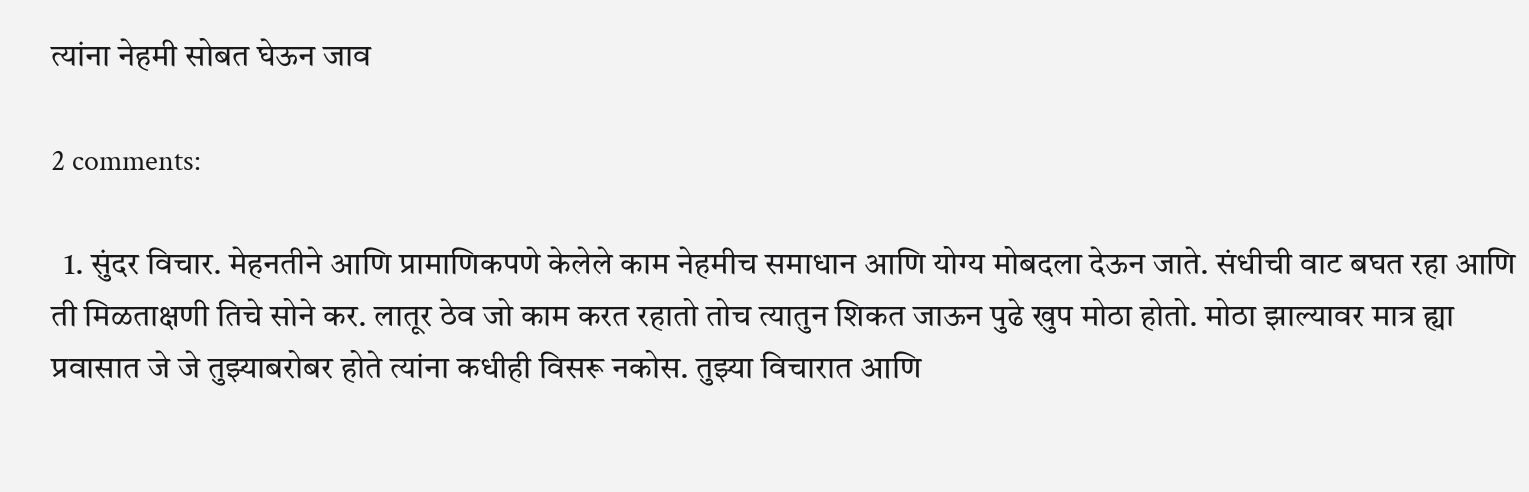त्यांना नेहमी सोबत घेऊन जाव

2 comments:

  1. सुंदर विचार. मेहनतीने आणि प्रामाणिकपणे केलेले काम नेहमीच समाधान आणि योग्य मोबदला देऊन जाते. संधीची वाट बघत रहा आणि ती मिळताक्षणी तिचे सोने कर. लातूर ठेव जो काम करत रहातो तोच त्यातुन शिकत जाऊन पुढे खुप मोठा होतो. मोठा झाल्यावर मात्र ह्या प्रवासात जे जे तुझ्याबरोबर होते त्यांना कधीही विसरू नकोस. तुझ्या विचारात आणि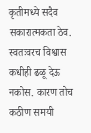कृतीमध्ये सदैव सकारात्मकता ठेव. स्वतःवरच विश्वास कधीही ढळू देऊ नकोस. कारण तोच कठीण समयी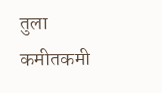तुला कमीतकमी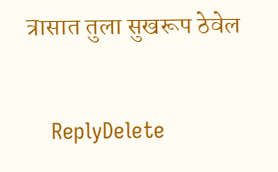त्रासात तुला सुखरूप ठेवेल

    ReplyDelete